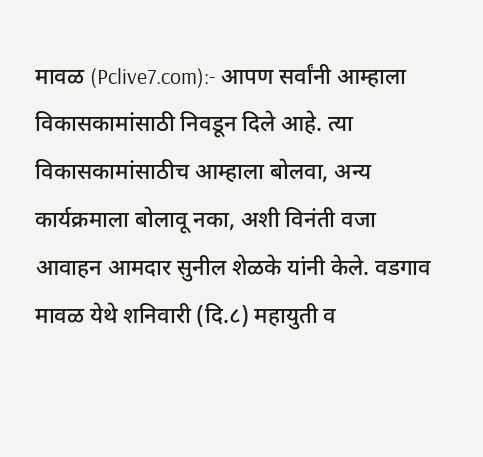मावळ (Pclive7.com):- आपण सर्वांनी आम्हाला विकासकामांसाठी निवडून दिले आहे. त्या विकासकामांसाठीच आम्हाला बोलवा, अन्य कार्यक्रमाला बोलावू नका, अशी विनंती वजा आवाहन आमदार सुनील शेळके यांनी केले. वडगाव मावळ येथे शनिवारी (दि.८) महायुती व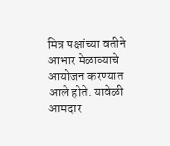मित्र पक्षांच्या वतीने आभार मेळाव्याचे आयोजन करण्यात आले होते. यावेळी आमदार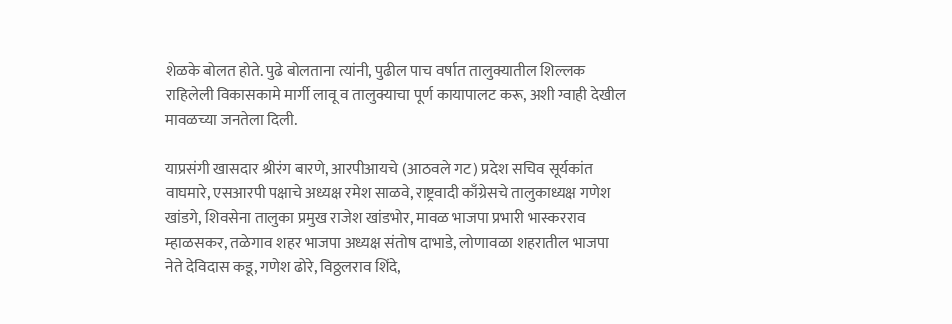शेळके बोलत होते. पुढे बोलताना त्यांनी, पुढील पाच वर्षात तालुक्यातील शिल्लक राहिलेली विकासकामे मार्गी लावू व तालुक्याचा पूर्ण कायापालट करू, अशी ग्वाही देखील मावळच्या जनतेला दिली.

याप्रसंगी खासदार श्रीरंग बारणे, आरपीआयचे (आठवले गट) प्रदेश सचिव सूर्यकांत वाघमारे, एसआरपी पक्षाचे अध्यक्ष रमेश साळवे, राष्ट्रवादी काँग्रेसचे तालुकाध्यक्ष गणेश खांडगे, शिवसेना तालुका प्रमुख राजेश खांडभोर, मावळ भाजपा प्रभारी भास्करराव म्हाळसकर, तळेगाव शहर भाजपा अध्यक्ष संतोष दाभाडे, लोणावळा शहरातील भाजपा नेते देविदास कडू, गणेश ढोरे, विठ्ठलराव शिंदे,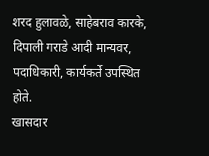शरद हुलावळे, साहेबराव कारके, दिपाली गराडे आदी मान्यवर, पदाधिकारी, कार्यकर्ते उपस्थित होते.
खासदार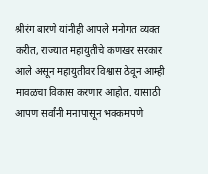श्रीरंग बारणे यांनीही आपले मनोगत व्यक्त करीत, राज्यात महायुतीचे कणखर सरकार आले असून महायुतीवर विश्वास ठेवून आम्ही मावळचा विकास करणार आहोत. यासाठी आपण सर्वांनी मनापासून भक्कमपणे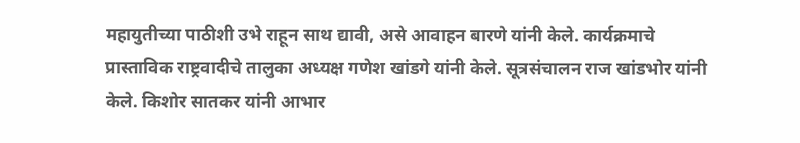महायुतीच्या पाठीशी उभे राहून साथ द्यावी, असे आवाहन बारणे यांनी केले. कार्यक्रमाचे प्रास्ताविक राष्ट्रवादीचे तालुका अध्यक्ष गणेश खांडगे यांनी केले. सूत्रसंचालन राज खांडभोर यांनी केले. किशोर सातकर यांनी आभार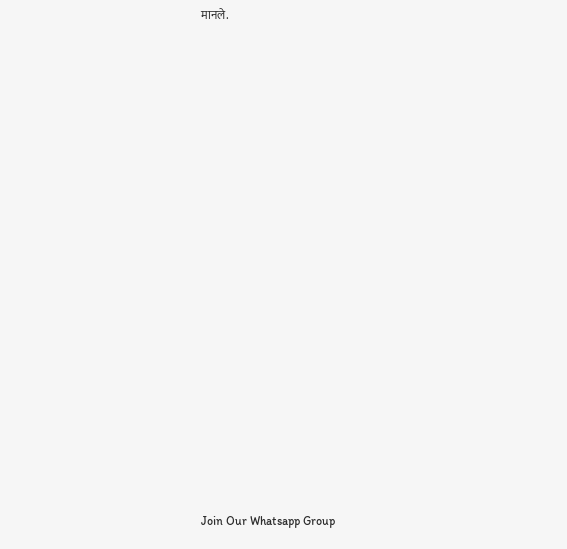मानले.






















Join Our Whatsapp Group